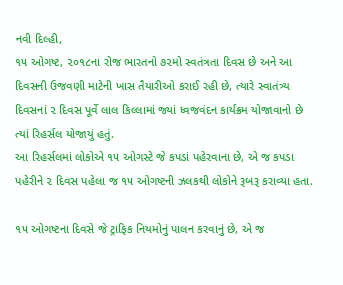નવી દિલ્હી,
૧૫ ઓગષ્ટ, ૨૦૧૮ના રોજ ભારતનો ૭૨મો સ્વતંત્રતા દિવસ છે અને આ દિવસની ઉજવણી માટેની ખાસ તૈયારીઓ કરાઈ રહી છે, ત્યારે સ્વાતંત્ર્ય દિવસનાં ૨ દિવસ પૂર્વે લાલ કિલ્લામાં જ્યાં ધ્વજવંદન કાર્યક્રમ યોજાવાનો છે ત્યાં રિહર્સલ યોજાયું હતું.
આ રિહર્સલમાં લોકોએ ૧૫ ઓગસ્ટે જે કપડાં પહેરવાના છે, એ જ કપડા પહેરીને ૨ દિવસ પહેલા જ ૧૫ ઓગષ્ટની ઝલકથી લોકોને રૂબરૂ કરાવ્યા હતા.

૧૫ ઓગષ્ટના દિવસે જે ટ્રાફિક નિયમોનું પાલન કરવાનું છે, એ જ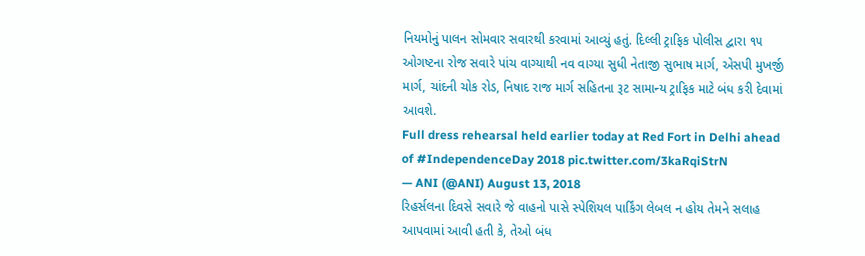નિયમોનું પાલન સોમવાર સવારથી કરવામાં આવ્યું હતું. દિલ્લી ટ્રાફિક પોલીસ દ્વારા ૧૫ ઓગષ્ટના રોજ સવારે પાંચ વાગ્યાથી નવ વાગ્યા સુધી નેતાજી સુભાષ માર્ગ, એસપી મુખર્જી માર્ગ, ચાંદની ચોક રોડ, નિષાદ રાજ માર્ગ સહિતના રૂટ સામાન્ય ટ્રાફિક માટે બંધ કરી દેવામાં આવશે.
Full dress rehearsal held earlier today at Red Fort in Delhi ahead of #IndependenceDay 2018 pic.twitter.com/3kaRqiStrN
— ANI (@ANI) August 13, 2018
રિહર્સલના દિવસે સવારે જે વાહનો પાસે સ્પેશિયલ પાર્કિંગ લેબલ ન હોય તેમને સલાહ આપવામાં આવી હતી કે, તેઓ બંધ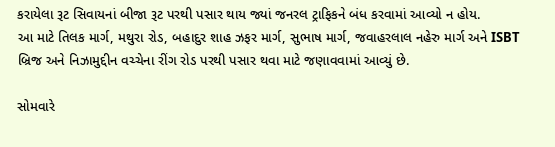કરાયેલા રૂટ સિવાયનાં બીજા રૂટ પરથી પસાર થાય જ્યાં જનરલ ટ્રાફિકને બંધ કરવામાં આવ્યો ન હોય.
આ માટે તિલક માર્ગ, મથુરા રોડ, બહાદુર શાહ ઝફર માર્ગ, સુભાષ માર્ગ, જવાહરલાલ નહેરુ માર્ગ અને ISBT બ્રિજ અને નિઝામુદ્દીન વચ્ચેના રીંગ રોડ પરથી પસાર થવા માટે જણાવવામાં આવ્યું છે.

સોમવારે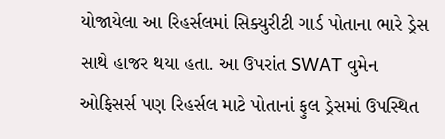યોજાયેલા આ રિહર્સલમાં સિક્યુરીટી ગાર્ડ પોતાના ભારે ડ્રેસ સાથે હાજર થયા હતા. આ ઉપરાંત SWAT વુમેન ઓફિસર્સ પણ રિહર્સલ માટે પોતાનાં ફુલ ડ્રેસમાં ઉપસ્થિત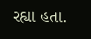રહ્યા હતા.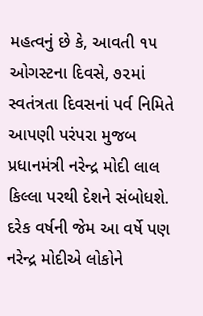મહત્વનું છે કે, આવતી ૧૫ ઓગસ્ટના દિવસે, ૭૨માં સ્વતંત્રતા દિવસનાં પર્વ નિમિતે આપણી પરંપરા મુજબ પ્રધાનમંત્રી નરેન્દ્ર મોદી લાલ કિલ્લા પરથી દેશને સંબોધશે. દરેક વર્ષની જેમ આ વર્ષે પણ નરેન્દ્ર મોદીએ લોકોને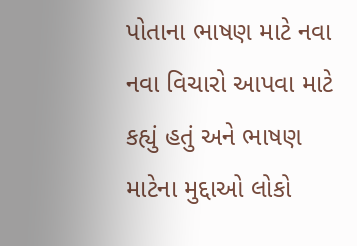પોતાના ભાષણ માટે નવા નવા વિચારો આપવા માટે કહ્યું હતું અને ભાષણ માટેના મુદ્દાઓ લોકો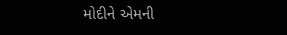મોદીને એમની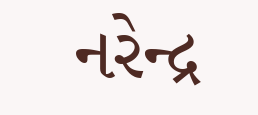નરેન્દ્ર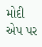મોદી એપ પર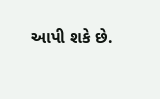આપી શકે છે.